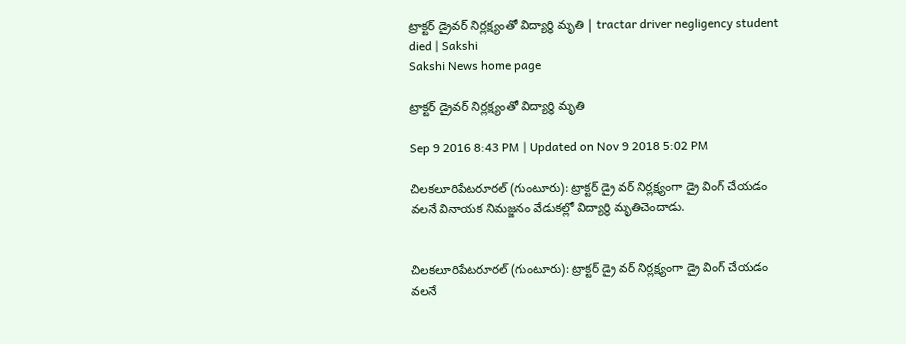ట్రాక్టర్‌ డ్రైవర్‌ నిర్లక్ష్యంతో విద్యార్థి మృతి | tractar driver negligency student died | Sakshi
Sakshi News home page

ట్రాక్టర్‌ డ్రైవర్‌ నిర్లక్ష్యంతో విద్యార్థి మృతి

Sep 9 2016 8:43 PM | Updated on Nov 9 2018 5:02 PM

చిలకలూరిపేటరూరల్‌ (గుంటూరు): ట్రాక్టర్‌ డ్రై వర్‌ నిర్లక్ష్యంగా డ్రై వింగ్‌ చేయడం వలనే వినాయక నిమజ్జనం వేడుకల్లో విద్యార్థి మృతిచెందాడు.


చిలకలూరిపేటరూరల్‌ (గుంటూరు): ట్రాక్టర్‌ డ్రై వర్‌ నిర్లక్ష్యంగా డ్రై వింగ్‌ చేయడం వలనే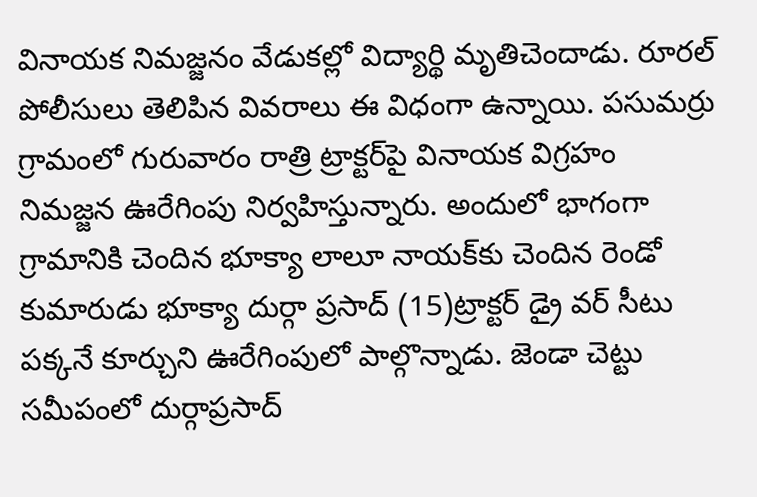వినాయక నిమజ్జనం వేడుకల్లో విద్యార్థి మృతిచెందాడు. రూరల్‌ పోలీసులు తెలిపిన వివరాలు ఈ విధంగా ఉన్నాయి. పసుమర్రు గ్రామంలో గురువారం రాత్రి ట్రాక్టర్‌పై వినాయక విగ్రహం నిమజ్జన ఊరేగింపు నిర్వహిస్తున్నారు. అందులో భాగంగా గ్రామానికి చెందిన భూక్యా లాలూ నాయక్‌కు చెందిన రెండో కుమారుడు భూక్యా దుర్గా ప్రసాద్‌ (15)ట్రాక్టర్‌ డ్రై వర్‌ సీటు పక్కనే కూర్చుని ఊరేగింపులో పాల్గొన్నాడు. జెండా చెట్టు సమీపంలో దుర్గాప్రసాద్‌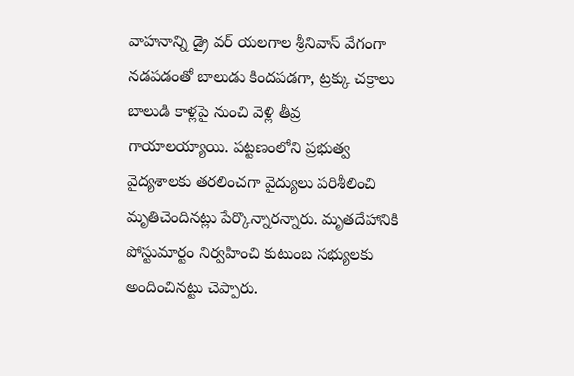వాహనాన్ని డ్రై వర్‌ యలగాల శ్రీనివాస్‌ వేగంగా నడపడంతో బాలుడు కిందపడగా, ట్రక్కు చక్రాలు బాలుడి కాళ్లపై నుంచి వెళ్లి తీవ్ర గాయాలయ్యాయి. పట్టణంలోని ప్రభుత్వ వైద్యశాలకు తరలించగా వైద్యులు పరిశీలించి మృతిచెందినట్లు పేర్కొన్నారన్నారు. మృతదేహానికి పోస్టుమార్టం నిర్వహించి కుటుంబ సభ్యులకు అందించినట్టు చెప్పారు.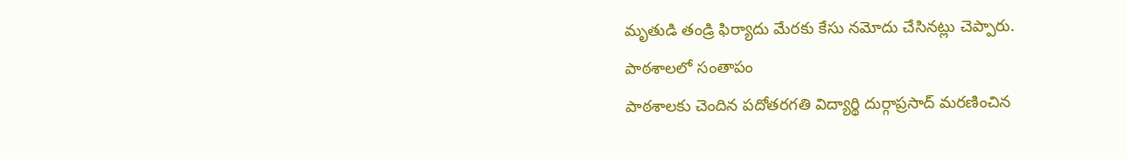మృతుడి తండ్రి ఫిర్యాదు మేరకు కేసు నమోదు చేసినట్లు చెప్పారు.
పాఠశాలలో సంతాపం
పాఠశాలకు చెందిన పదోతరగతి విద్యార్థి దుర్గాప్రసాద్‌ మరణించిన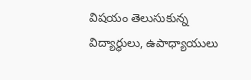విషయం తెలుసుకున్న విద్యార్థులు, ఉపాధ్యాయులు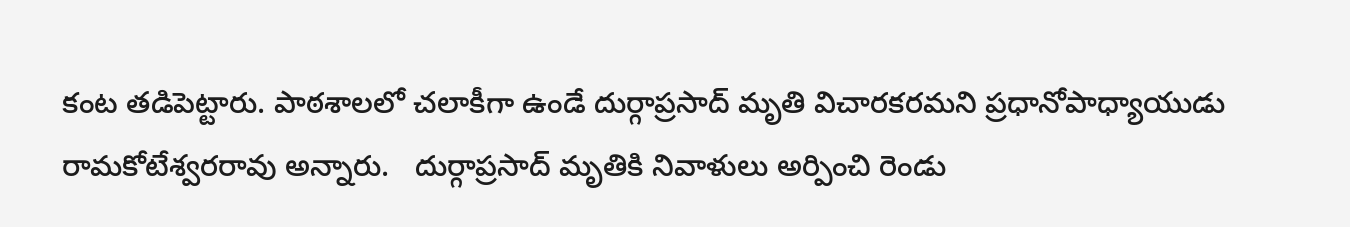కంట తడిపెట్టారు. పాఠశాలలో చలాకీగా ఉండే దుర్గాప్రసాద్‌ మృతి విచారకరమని ప్రధానోపాధ్యాయుడు రామకోటేశ్వరరావు అన్నారు.   దుర్గాప్రసాద్‌ మృతికి నివాళులు అర్పించి రెండు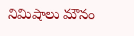నిమిషాలు మౌనం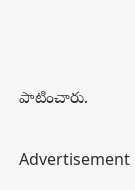పాటించారు.


Advertisement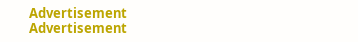Advertisement
Advertisement